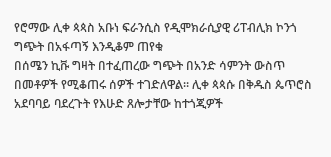የሮማው ሊቀ ጳጳስ አቡነ ፍራንሲስ የዲሞክራሲያዊ ሪፐብሊክ ኮንጎ ግጭት በአፋጣኝ እንዲቆም ጠየቁ
በሰሜን ኪቩ ግዛት በተፈጠረው ግጭት በአንድ ሳምንት ውስጥ በመቶዎች የሚቆጠሩ ሰዎች ተገድለዋል። ሊቀ ጳጳሱ በቅዱስ ጴጥሮስ አደባባይ ባደረጉት የእሁድ ጸሎታቸው ከተጎጂዎች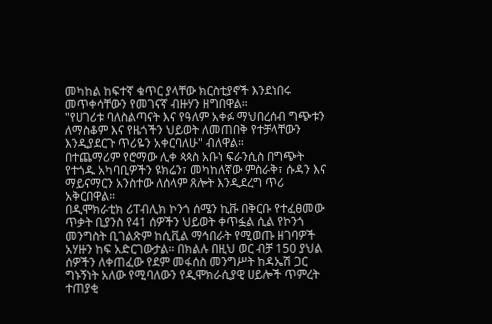መካከል ከፍተኛ ቁጥር ያላቸው ክርስቲያኖች እንደነበሩ መጥቀሳቸውን የመገናኛ ብዙሃን ዘግበዋል።
"የሀገሪቱ ባለስልጣናት እና የዓለም አቀፉ ማህበረሰብ ግጭቱን ለማስቆም እና የዜጎችን ህይወት ለመጠበቅ የተቻላቸውን እንዲያደርጉ ጥሪዬን አቀርባለሁ" ብለዋል።
በተጨማሪም የሮማው ሊቀ ጳጳስ አቡነ ፍራንሲስ በግጭት የተጎዱ አካባቢዎችን ዩክሬን፣ መካከለኛው ምስራቅ፣ ሱዳን እና ማይናማርን አንስተው ለሰላም ጸሎት እንዲደረግ ጥሪ አቅርበዋል።
በዲሞክራቲክ ሪፐብሊክ ኮንጎ ሰሜን ኪቩ በቅርቡ የተፈፀመው ጥቃት ቢያንስ የ41 ሰዎችን ህይወት ቀጥፏል ሲል የኮንጎ መንግስት ቢገልጽም ከሲቪል ማኅበራት የሚወጡ ዘገባዎች አሃዙን ከፍ አድርገውታል። በክልሉ በዚህ ወር ብቻ 150 ያህል ሰዎችን ለቀጠፈው የደም መፋሰስ መንግሥት ከዳኤሽ ጋር ግኑኝነት አለው የሚባለውን የዲሞክራሲያዊ ሀይሎች ጥምረት ተጠያቂ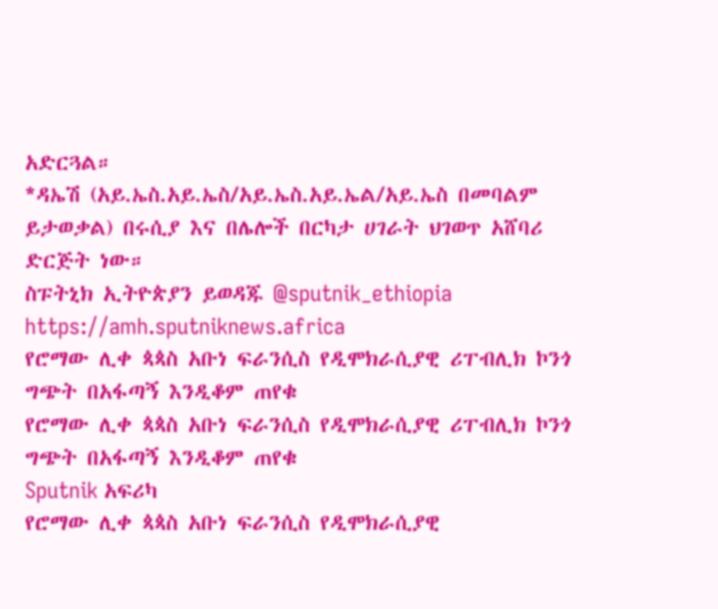አድርጓል።
*ዳኤሽ (አይ.ኤስ.አይ.ኤስ/አይ.ኤስ.አይ.ኤል/አይ.ኤስ በመባልም ይታወቃል) በሩሲያ እና በሌሎች በርካታ ሀገራት ህገወጥ አሸባሪ ድርጅት ነው።
ስፑትኒክ ኢትዮጵያን ይወዳጁ @sputnik_ethiopia
https://amh.sputniknews.africa
የሮማው ሊቀ ጳጳስ አቡነ ፍራንሲስ የዲሞክራሲያዊ ሪፐብሊክ ኮንጎ ግጭት በአፋጣኝ እንዲቆም ጠየቁ
የሮማው ሊቀ ጳጳስ አቡነ ፍራንሲስ የዲሞክራሲያዊ ሪፐብሊክ ኮንጎ ግጭት በአፋጣኝ እንዲቆም ጠየቁ
Sputnik አፍሪካ
የሮማው ሊቀ ጳጳስ አቡነ ፍራንሲስ የዲሞክራሲያዊ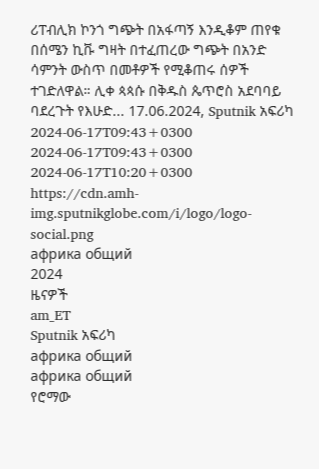ሪፐብሊክ ኮንጎ ግጭት በአፋጣኝ እንዲቆም ጠየቁ በሰሜን ኪቩ ግዛት በተፈጠረው ግጭት በአንድ ሳምንት ውስጥ በመቶዎች የሚቆጠሩ ሰዎች ተገድለዋል። ሊቀ ጳጳሱ በቅዱስ ጴጥሮስ አደባባይ ባደረጉት የእሁድ... 17.06.2024, Sputnik አፍሪካ
2024-06-17T09:43+0300
2024-06-17T09:43+0300
2024-06-17T10:20+0300
https://cdn.amh-img.sputnikglobe.com/i/logo/logo-social.png
африка общий
2024
ዜናዎች
am_ET
Sputnik አፍሪካ
африка общий
африка общий
የሮማው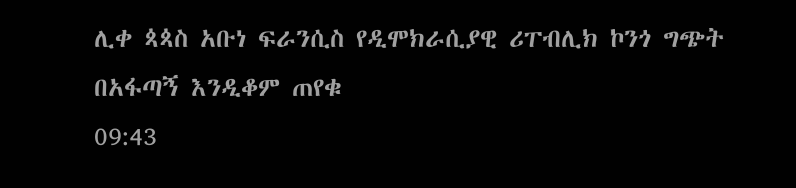ሊቀ ጳጳስ አቡነ ፍራንሲስ የዲሞክራሲያዊ ሪፐብሊክ ኮንጎ ግጭት በአፋጣኝ እንዲቆም ጠየቁ
09:43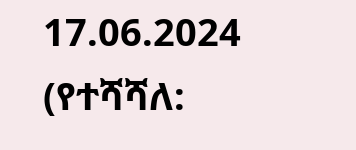17.06.2024 (የተሻሻለ: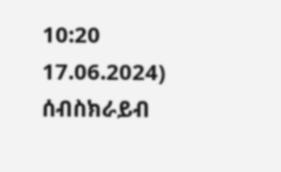10:20 17.06.2024)
ሰብስክራይብ